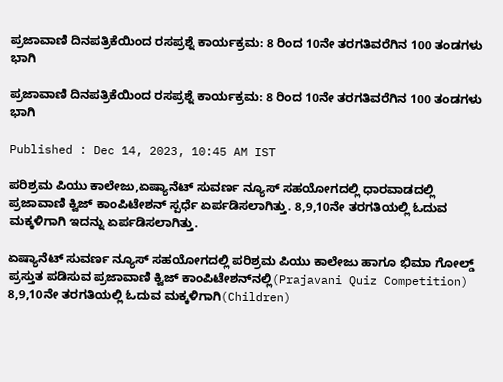ಪ್ರಜಾವಾಣಿ ದಿನಪತ್ರಿಕೆಯಿಂದ ರಸಪ್ರಶ್ನೆ ಕಾರ್ಯಕ್ರಮ: 8 ರಿಂದ 10ನೇ ತರಗತಿವರೆಗಿನ 100 ತಂಡಗಳು ಭಾಗಿ

ಪ್ರಜಾವಾಣಿ ದಿನಪತ್ರಿಕೆಯಿಂದ ರಸಪ್ರಶ್ನೆ ಕಾರ್ಯಕ್ರಮ: 8 ರಿಂದ 10ನೇ ತರಗತಿವರೆಗಿನ 100 ತಂಡಗಳು ಭಾಗಿ

Published : Dec 14, 2023, 10:45 AM IST

ಪರಿಶ್ರಮ ಪಿಯು ಕಾಲೇಜು,ಏಷ್ಯಾನೆಟ್ ಸುವರ್ಣ ನ್ಯೂಸ್ ಸಹಯೋಗದಲ್ಲಿ ಧಾರವಾಡದಲ್ಲಿ ಪ್ರಜಾವಾಣಿ ಕ್ವಿಜ್ ಕಾಂಪಿಟೇಶನ್‌ ಸ್ಪರ್ಧೆ ಏರ್ಪಡಿಸಲಾಗಿತ್ತು. 8,9,10ನೇ ತರಗತಿಯಲ್ಲಿ ಓದುವ ಮಕ್ಕಳಿಗಾಗಿ ಇದನ್ನು ಏರ್ಪಡಿಸಲಾಗಿತ್ತು.

ಏಷ್ಯಾನೆಟ್ ಸುವರ್ಣ ನ್ಯೂಸ್ ಸಹಯೋಗದಲ್ಲಿ ಪರಿಶ್ರಮ ಪಿಯು ಕಾಲೇಜು ಹಾಗೂ ಭಿಮಾ ಗೋಲ್ಡ್‌ ಪ್ರಸ್ತುತ ಪಡಿಸುವ ಪ್ರಜಾವಾಣಿ ಕ್ವಿಜ್ ಕಾಂಪಿಟೇಶನ್‌ನಲ್ಲಿ(Prajavani Quiz Competition)  8,9,10ನೇ ತರಗತಿಯಲ್ಲಿ ಓದುವ ಮಕ್ಕಳಿಗಾಗಿ(Children)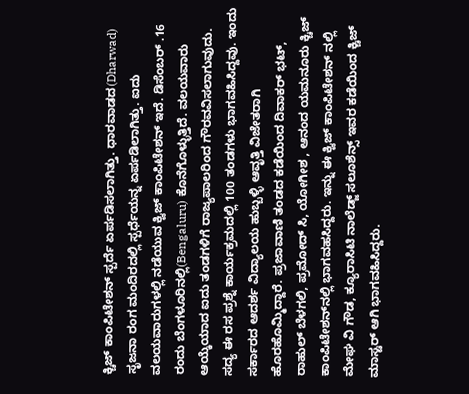ಕ್ಚಿಜ್ ಕಾಂಪಿಟೇಶನ್ ಸ್ಪರ್ದೆ ಏರ್ಪಡಿಸಲಾಗಿತ್ತು. ಧಾರವಾಡದ(Dharwad) ಸೃಜನಾ ರಂಗ ಮಂದಿರದಲ್ಲಿ ಸ್ಪರ್ಧೆಯನ್ನ ಏರ್ಪಡಿಲಾಗಿತ್ತು. ಐದು ವಲಯವಾರುಗಳಲ್ಲಿ ನಡೆಯುವ ಕ್ವಿಜ್ ಕಾಂಪಿಟೇಶನ್ ಇದೆ. ಡಿಸೆಂಬರ್ .16 ರಂದು ಬೆಂಗಳೂರಿನಲ್ಲಿ(Bengaluru) ಕೊನೆಗೊಳ್ಳುತ್ತಿದೆ. ವಲಯವಾರು ಆಯ್ಕೆಯಾದ ಐದು ತಂಡಗಳಿಗೆ ರಾಜ್ಯಪಾಲರಿಂದ ಗೌರವವಿಸಲಾಗುವುದು. ಸದ್ಯ ಈ ರಸ ಪ್ರಶ್ನೆ ಕಾರ್ಯಕ್ರಮದಲ್ಲಿ 100 ತಂಡಗಳು ಭಾಗವಹಿಸಿದ್ದವು. ಇಂದು ಸರ್ಕಾರದ ಆದರ್ಶ ವಿದ್ಯಾಲಯ ಹುಬ್ಬಳ್ಳಿ ಆವೃತ್ತಿ ವಿಜೇತರಾಗಿ ಹೊರಹೊಮ್ಮಿದ್ದಾರೆ. ಪ್ರಜಾವಾಣಿ ತಂಡದ ಕಡೆಯಿಂದ ದಿವಾಕರ್ ಭಟ್, ರಾಹುಲ್ ಬೆಳಗಲಿ, ಪ್ರಮೋದ್ ಸಿ, ಯೋಗೀಶ , ಆನಂದ ಯಮನೂರು ಕ್ಚಿಜ್ ಕಾಂಪಿಟೇಶನ್‌ನಲ್ಲಿ ಭಾಗವಹಸಿದ್ದರು. ಇನ್ನು ಈ ಕ್ವಿಜ್ ಕಾಂಪಿಟೇಶನ್‌ ನಲ್ಲಿ  ಮೇಘ ವಿ ಗೌಡ, ಕ್ಯೂರಾಸಿಟಿ ನಾಲೆಡ್ಜ್ ಸಲೂಶೆನ್ಸ್ ಇವರ ಕಡೆಯಿಂದ ಕ್ಚಿಜ್ ಮಾಸ್ಟರ್‌ ಆಗಿ ಭಾಗವಹಿಸಿದ್ದರು.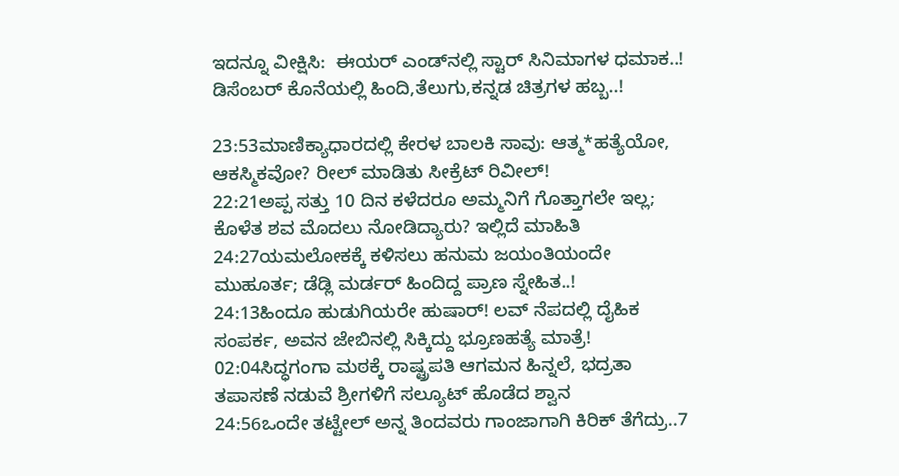ಇದನ್ನೂ ವೀಕ್ಷಿಸಿ:  ಈಯರ್ ಎಂಡ್‌ನಲ್ಲಿ ಸ್ಟಾರ್ ಸಿನಿಮಾಗಳ ಧಮಾಕ..! ಡಿಸೆಂಬರ್ ಕೊನೆಯಲ್ಲಿ ಹಿಂದಿ,ತೆಲುಗು,ಕನ್ನಡ ಚಿತ್ರಗಳ ಹಬ್ಬ..!

23:53ಮಾಣಿಕ್ಯಾಧಾರದಲ್ಲಿ ಕೇರಳ ಬಾಲಕಿ ಸಾವು: ಆತ್ಮ*ಹತ್ಯೆಯೋ, ಆಕಸ್ಮಿಕವೋ? ರೀಲ್ ಮಾಡಿತು ಸೀಕ್ರೆಟ್ ರಿವೀಲ್!
22:21ಅಪ್ಪ ಸತ್ತು 10 ದಿನ ಕಳೆದರೂ ಅಮ್ಮನಿಗೆ ಗೊತ್ತಾಗಲೇ ಇಲ್ಲ; ಕೊಳೆತ ಶವ ಮೊದಲು ನೋಡಿದ್ಯಾರು? ಇಲ್ಲಿದೆ ಮಾಹಿತಿ
24:27ಯಮಲೋಕಕ್ಕೆ ಕಳಿಸಲು ಹನುಮ ಜಯಂತಿಯಂದೇ ಮುಹೂರ್ತ; ಡೆಡ್ಲಿ ಮರ್ಡರ್ ಹಿಂದಿದ್ದ ಪ್ರಾಣ ಸ್ನೇಹಿತ..!
24:13ಹಿಂದೂ ಹುಡುಗಿಯರೇ ಹುಷಾರ್! ಲವ್ ನೆಪದಲ್ಲಿ ದೈಹಿಕ ಸಂಪರ್ಕ, ಅವನ ಜೇಬಿನಲ್ಲಿ ಸಿಕ್ಕಿದ್ದು ಭ್ರೂಣಹತ್ಯೆ ಮಾತ್ರೆ!
02:04ಸಿದ್ಧಗಂಗಾ ಮಠಕ್ಕೆ ರಾಷ್ಟ್ರಪತಿ ಆಗಮನ ಹಿನ್ನಲೆ, ಭದ್ರತಾ ತಪಾಸಣೆ ನಡುವೆ ಶ್ರೀಗಳಿಗೆ ಸಲ್ಯೂಟ್ ಹೊಡೆದ ಶ್ವಾನ
24:56ಒಂದೇ ತಟ್ಟೇಲ್‌ ಅನ್ನ ತಿಂದವರು ಗಾಂಜಾಗಾಗಿ ಕಿರಿಕ್‌ ತೆಗೆದ್ರು..7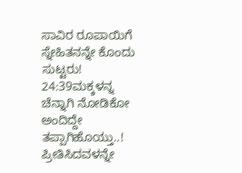ಸಾವಿರ ರೂಪಾಯಿಗೆ ಸ್ನೇಹಿತನನ್ನೇ ಕೊಂದು ಸುಟ್ಟರು!
24:39ಮಕ್ಕಳನ್ನ ಚೆನ್ನಾಗಿ ನೋಡಿಕೋ ಅಂದಿದ್ದೇ ತಪ್ಪಾಗಿಹೊಯ್ತು..! ಪ್ರೀತಿಸಿದವಳನ್ನೇ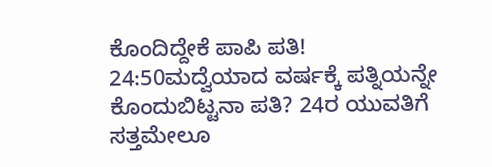ಕೊಂದಿದ್ದೇಕೆ ಪಾಪಿ ಪತಿ!
24:50ಮದ್ವೆಯಾದ ವರ್ಷಕ್ಕೆ ಪತ್ನಿಯನ್ನೇ ಕೊಂದುಬಿಟ್ಟನಾ ಪತಿ? 24ರ ಯುವತಿಗೆ ಸತ್ತಮೇಲೂ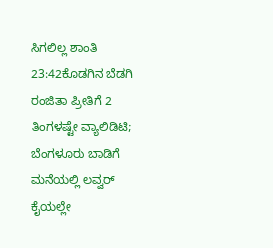ಸಿಗಲಿಲ್ಲ ಶಾಂತಿ
23:42ಕೊಡಗಿನ ಬೆಡಗಿ ರಂಜಿತಾ ಪ್ರೀತಿಗೆ 2 ತಿಂಗಳಷ್ಟೇ ವ್ಯಾಲಿಡಿಟಿ; ಬೆಂಗಳೂರು ಬಾಡಿಗೆ ಮನೆಯಲ್ಲಿ ಲವ್ವರ್ ಕೈಯಲ್ಲೇ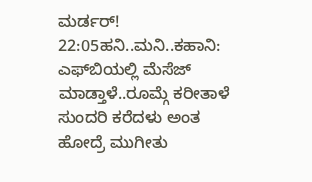ಮರ್ಡರ್!
22:05ಹನಿ..ಮನಿ..ಕಹಾನಿ: ಎಫ್‌ಬಿಯಲ್ಲಿ ಮೆಸೆಜ್ ಮಾಡ್ತಾಳೆ..ರೂಮ್ಗೆ ಕರೀತಾಳೆ ಸುಂದರಿ ಕರೆದಳು ಅಂತ ಹೋದ್ರೆ ಮುಗೀತು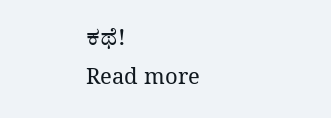ಕಥೆ!
Read more